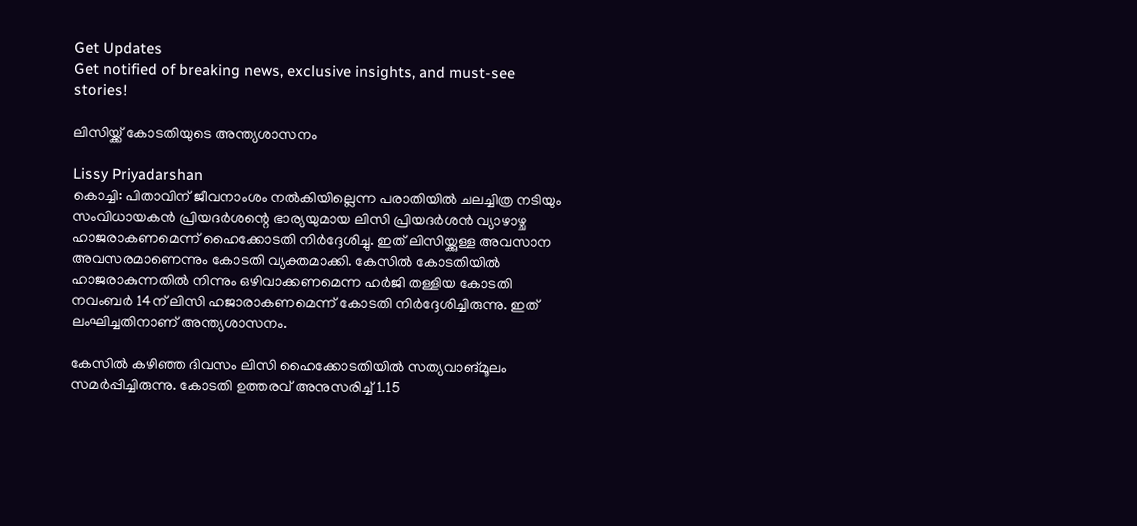Get Updates
Get notified of breaking news, exclusive insights, and must-see stories!

ലിസിയ്ക്ക് കോടതിയുടെ അന്ത്യശാസനം

Lissy Priyadarshan
കൊച്ചി: പിതാവിന് ജീവനാംശം നല്‍കിയില്ലെന്ന പരാതിയില്‍ ചലച്ചിത്ര നടിയും സംവിധായകന്‍ പ്രിയദര്‍ശന്റെ ഭാര്യയുമായ ലിസി പ്രിയദര്‍ശന്‍ വ്യാഴാഴ്ച ഹാജരാകണമെന്ന് ഹൈക്കോടതി നിര്‍ദ്ദേശിച്ചു. ഇത് ലിസിയ്ക്കുള്ള അവസാന അവസരമാണെന്നും കോടതി വ്യക്തമാക്കി. കേസില്‍ കോടതിയില്‍ ഹാജരാകുന്നതില്‍ നിന്നും ഒഴിവാക്കണമെന്ന ഹര്‍ജി തള്ളിയ കോടതി നവംബര്‍ 14ന് ലിസി ഹജാരാകണമെന്ന് കോടതി നിര്‍ദ്ദേശിച്ചിരുന്നു. ഇത് ലംഘിച്ചതിനാണ് അന്ത്യശാസനം.

കേസില്‍ കഴിഞ്ഞ ദിവസം ലിസി ഹൈക്കോടതിയില്‍ സത്യവാങ്മൂലം സമര്‍പ്പിച്ചിരുന്നു. കോടതി ഉത്തരവ് അനുസരിച്ച് 1.15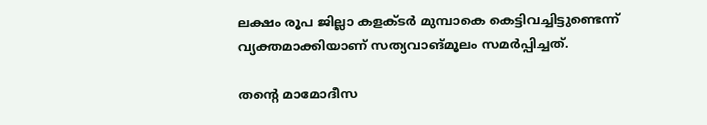ലക്ഷം രൂപ ജില്ലാ കളക്ടര്‍ മുമ്പാകെ കെട്ടിവച്ചിട്ടുണ്ടെന്ന് വ്യക്തമാക്കിയാണ് സത്യവാങ്മൂലം സമര്‍പ്പിച്ചത്.

തന്റെ മാമോദീസ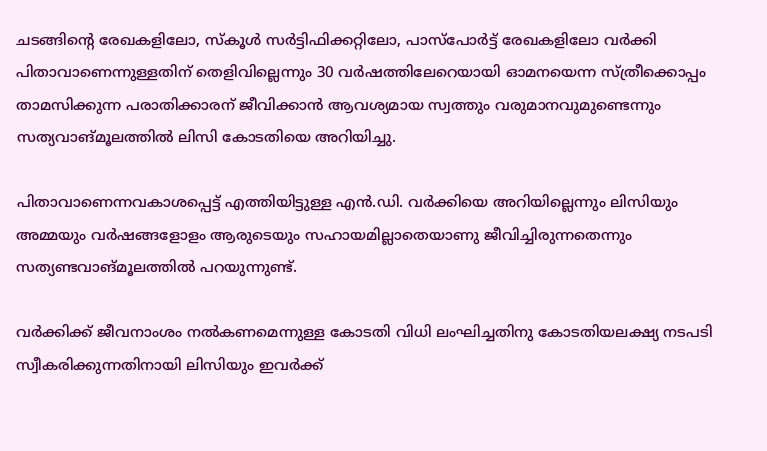ചടങ്ങിന്റെ രേഖകളിലോ, സ്‌കൂള്‍ സര്‍ട്ടിഫിക്കറ്റിലോ, പാസ്‌പോര്‍ട്ട് രേഖകളിലോ വര്‍ക്കി പിതാവാണെന്നുള്ളതിന് തെളിവില്ലെന്നും 30 വര്‍ഷത്തിലേറെയായി ഓമനയെന്ന സ്ത്രീക്കൊപ്പം താമസിക്കുന്ന പരാതിക്കാരന് ജീവിക്കാന്‍ ആവശ്യമായ സ്വത്തും വരുമാനവുമുണ്ടെന്നും സത്യവാങ്മൂലത്തില്‍ ലിസി കോടതിയെ അറിയിച്ചു.

പിതാവാണെന്നവകാശപ്പെട്ട് എത്തിയിട്ടുള്ള എന്‍.ഡി. വര്‍ക്കിയെ അറിയില്ലെന്നും ലിസിയും അമ്മയും വര്‍ഷങ്ങളോളം ആരുടെയും സഹായമില്ലാതെയാണു ജീവിച്ചിരുന്നതെന്നും സത്യണ്ടവാങ്മൂലത്തില്‍ പറയുന്നുണ്ട്.

വര്‍ക്കിക്ക് ജീവനാംശം നല്‍കണമെന്നുള്ള കോടതി വിധി ലംഘിച്ചതിനു കോടതിയലക്ഷ്യ നടപടി സ്വീകരിക്കുന്നതിനായി ലിസിയും ഇവര്‍ക്ക്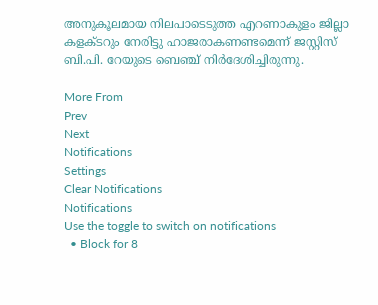അനുകൂലമായ നിലപാടെടുത്ത എറണാകുളം ജില്ലാ കളക്ടറും നേരിട്ടു ഹാജരാകണണ്ടമെന്ന് ജസ്റ്റിസ് ബി.പി. റേയുടെ ബെഞ്ച് നിര്‍ദേശിച്ചിരുന്നു.

More From
Prev
Next
Notifications
Settings
Clear Notifications
Notifications
Use the toggle to switch on notifications
  • Block for 8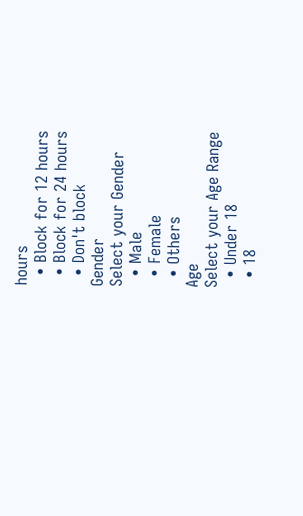hours
  • Block for 12 hours
  • Block for 24 hours
  • Don't block
Gender
Select your Gender
  • Male
  • Female
  • Others
Age
Select your Age Range
  • Under 18
  • 18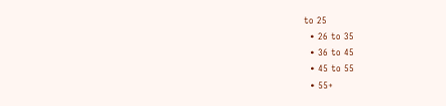to 25
  • 26 to 35
  • 36 to 45
  • 45 to 55
  • 55+